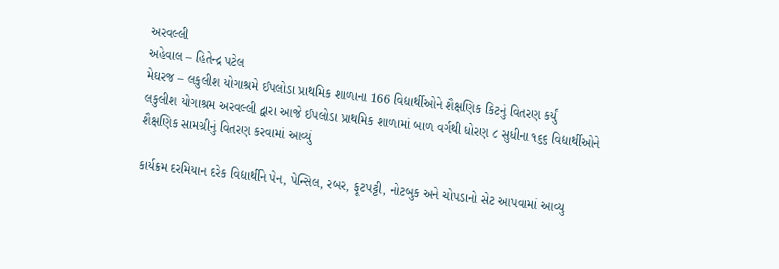અરવલ્લી
અહેવાલ – હિતેન્દ્ર પટેલ
મેઘરજ – લકુલીશ યોગાશ્રમે ઈપલોડા પ્રાથમિક શાળાના 166 વિદ્યાર્થીઓને શૈક્ષણિક કિટનું વિતરણ કર્યું
લકુલીશ યોગાશ્રમ અરવલ્લી દ્વારા આજે ઈપલોડા પ્રાથમિક શાળામાં બાળ વર્ગથી ધોરણ ૮ સુધીના ૧૬૬ વિદ્યાર્થીઓને શૈક્ષણિક સામગ્રીનું વિતરણ કરવામાં આવ્યું

કાર્યક્રમ દરમિયાન દરેક વિદ્યાર્થીને પેન, પેન્સિલ, રબર, ફૂટપટ્ટી, નોટબુક અને ચોપડાનો સેટ આપવામાં આવ્યુ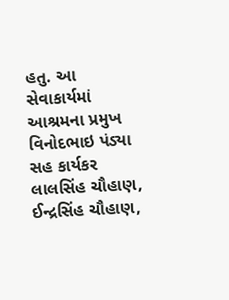હતુ. આ સેવાકાર્યમાં આશ્રમના પ્રમુખ વિનોદભાઇ પંડ્યા સહ કાર્યકર લાલસિંહ ચૌહાણ, ઈન્દ્રસિંહ ચૌહાણ,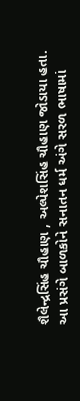શૈલેન્દ્રસિંહ ચૌહાણ , અલ્પેશસિંહ ચૌહાણ જોડાયા હતા. આ પ્રસંગે બાળકોને સનાતન ધર્મ અંગે સરળ ભાષામાં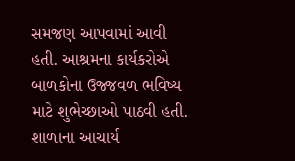સમજણ આપવામાં આવી હતી. આશ્રમના કાર્યકરોએ બાળકોના ઉજ્જવળ ભવિષ્ય માટે શુભેચ્છાઓ પાઠવી હતી. શાળાના આચાર્ય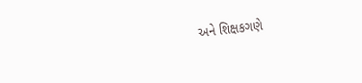અને શિક્ષકગણે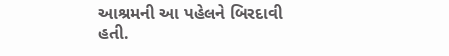આશ્રમની આ પહેલને બિરદાવી હતી.